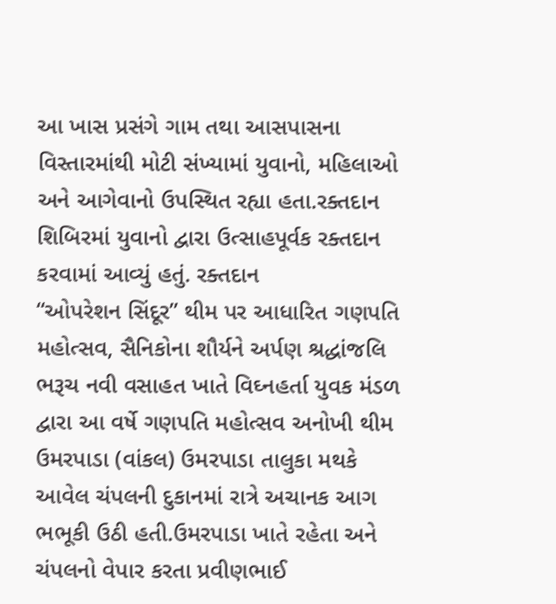આ ખાસ પ્રસંગે ગામ તથા આસપાસના વિસ્તારમાંથી મોટી સંખ્યામાં યુવાનો, મહિલાઓ અને આગેવાનો ઉપસ્થિત રહ્યા હતા.રક્તદાન શિબિરમાં યુવાનો દ્વારા ઉત્સાહપૂર્વક રક્તદાન કરવામાં આવ્યું હતું. રક્તદાન
“ઓપરેશન સિંદૂર” થીમ પર આધારિત ગણપતિ મહોત્સવ, સૈનિકોના શૌર્યને અર્પણ શ્રદ્ધાંજલિ ભરૂચ નવી વસાહત ખાતે વિઘ્નહર્તા યુવક મંડળ દ્વારા આ વર્ષે ગણપતિ મહોત્સવ અનોખી થીમ
ઉમરપાડા (વાંકલ) ઉમરપાડા તાલુકા મથકે આવેલ ચંપલની દુકાનમાં રાત્રે અચાનક આગ ભભૂકી ઉઠી હતી.ઉમરપાડા ખાતે રહેતા અને ચંપલનો વેપાર કરતા પ્રવીણભાઈ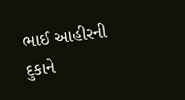ભાઈ આહીરની દુકાને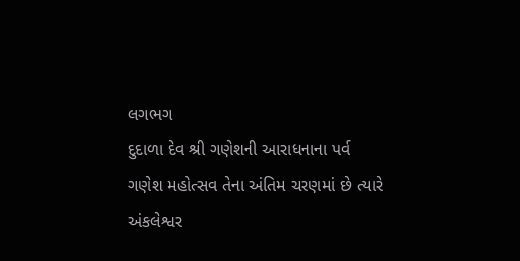લગભગ
દુદાળા દેવ શ્રી ગણેશની આરાધનાના પર્વ ગણેશ મહોત્સવ તેના અંતિમ ચરણમાં છે ત્યારે અંકલેશ્વર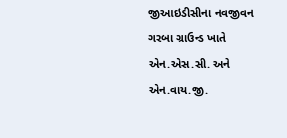જીઆઇડીસીના નવજીવન ગરબા ગ્રાઉન્ડ ખાતે એન.એસ.સી. અને એન.વાય.જી.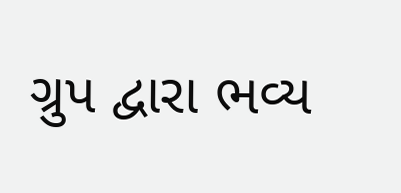ગ્રુપ દ્વારા ભવ્ય